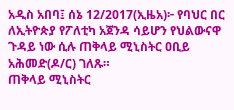አዲስ አበባ፤ ሰኔ 12/2017(ኢዜአ)፦ የባህር በር ለኢትዮጵያ የፖለቲካ አጀንዳ ሳይሆን የህልውናዋ ጉዳይ ነው ሲሉ ጠቅላይ ሚኒስትር ዐቢይ አሕመድ(ዶ/ር) ገለጹ።
ጠቅላይ ሚኒስትር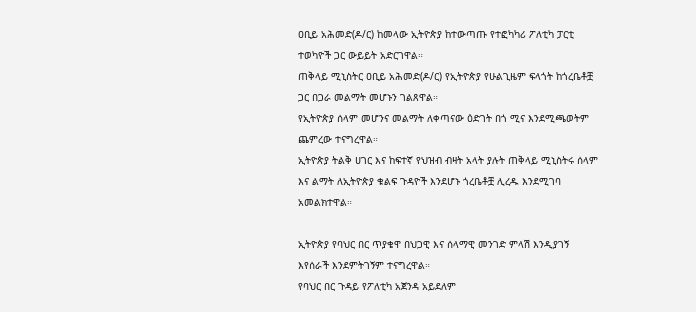ዐቢይ አሕመድ(ዶ/ር) ከመላው ኢትዮጵያ ከተውጣጡ የተፎካካሪ ፖለቲካ ፓርቲ ተወካዮች ጋር ውይይት አድርገዋል።
ጠቅላይ ሚኒስትር ዐቢይ አሕመድ(ዶ/ር) የኢትዮጵያ የሁልጊዜም ፍላጎት ከጎረቤቶቿ ጋር በጋራ መልማት መሆኑን ገልጸዋል።
የኢትዮጵያ ሰላም መሆንና መልማት ለቀጣናው ዕድገት በጎ ሚና እንደሚጫወትም ጨምረው ተናግረዋል።
ኢትዮጵያ ትልቅ ሀገር እና ከፍተኛ የህዝብ ብዛት አላት ያሉት ጠቅላይ ሚኒስትሩ ሰላም እና ልማት ለኢትዮጵያ ቁልፍ ጉዳዮች እንደሆኑ ጎረቤቶቿ ሊረዱ እንደሚገባ አመልክተዋል።

ኢትዮጵያ የባህር በር ጥያቄዋ በህጋዊ እና ሰላማዊ መንገድ ምላሽ እንዲያገኝ እየሰራች እንደምትገኝም ተናግረዋል።
የባህር በር ጉዳይ የፖለቲካ አጀንዳ አይደለም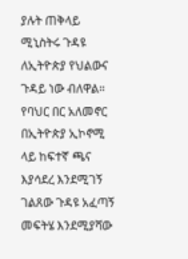ያሉት ጠቅላይ ሚኒስትሩ ጉዳዩ ለኢትዮጵያ የህልውና ጉዳይ ነው ብለዋል።
የባህር በር አለመኖር በኢትዮጵያ ኢኮኖሚ ላይ ከፍተኛ ጫና እያሳደረ እንደሚገኝ ገልጸው ጉዳዩ አፈጣኝ መፍትሄ እንደሚያሻው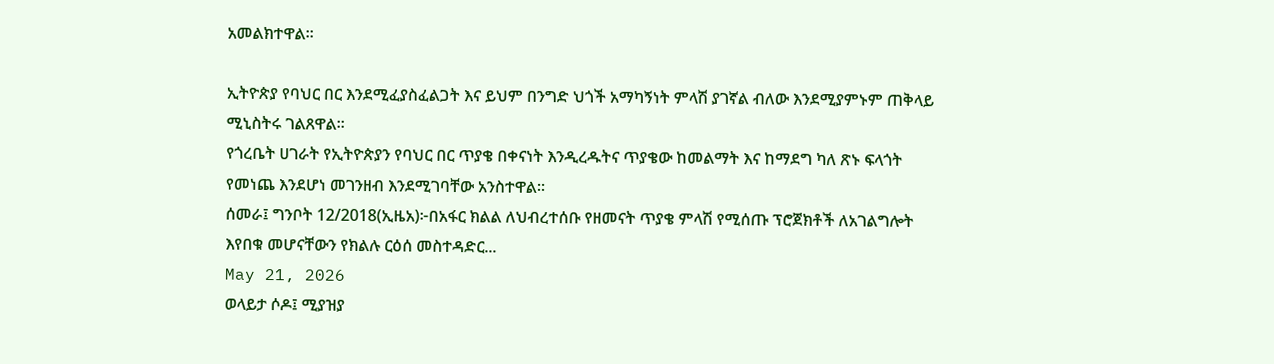አመልክተዋል።

ኢትዮጵያ የባህር በር እንደሚፈያስፈልጋት እና ይህም በንግድ ህጎች አማካኝነት ምላሽ ያገኛል ብለው እንደሚያምኑም ጠቅላይ ሚኒስትሩ ገልጸዋል።
የጎረቤት ሀገራት የኢትዮጵያን የባህር በር ጥያቄ በቀናነት እንዲረዱትና ጥያቄው ከመልማት እና ከማደግ ካለ ጽኑ ፍላጎት የመነጨ እንደሆነ መገንዘብ እንደሚገባቸው አንስተዋል።
ሰመራ፤ ግንቦት 12/2018(ኢዜአ)፦በአፋር ክልል ለህብረተሰቡ የዘመናት ጥያቄ ምላሽ የሚሰጡ ፕሮጀክቶች ለአገልግሎት እየበቁ መሆናቸውን የክልሉ ርዕሰ መስተዳድር...
May 21, 2026
ወላይታ ሶዶ፤ ሚያዝያ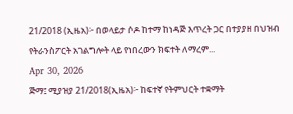21/2018 (ኢዜአ)፦ በወላይታ ሶዶ ከተማ ከነዳጅ እጥረት ጋር በተያያዘ በህዝብ የትራንስፖርት አገልግሎት ላይ የነበረውን ክፍተት ለማረም...
Apr 30, 2026
ጅማ፤ ሚያዝያ 21/2018(ኢዜአ)፦ ከፍተኛ የትምህርት ተቋማት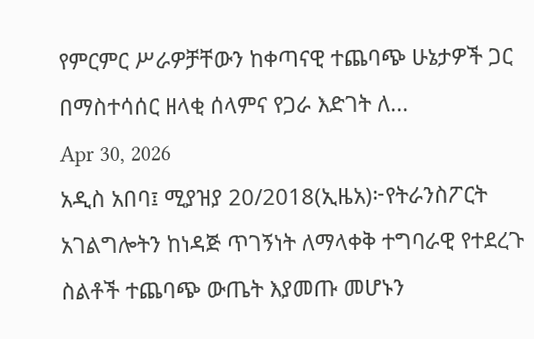የምርምር ሥራዎቻቸውን ከቀጣናዊ ተጨባጭ ሁኔታዎች ጋር በማስተሳሰር ዘላቂ ሰላምና የጋራ እድገት ለ...
Apr 30, 2026
አዲስ አበባ፤ ሚያዝያ 20/2018(ኢዜአ)፦የትራንስፖርት አገልግሎትን ከነዳጅ ጥገኝነት ለማላቀቅ ተግባራዊ የተደረጉ ስልቶች ተጨባጭ ውጤት እያመጡ መሆኑን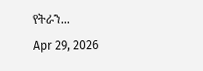የትራን...
Apr 29, 2026